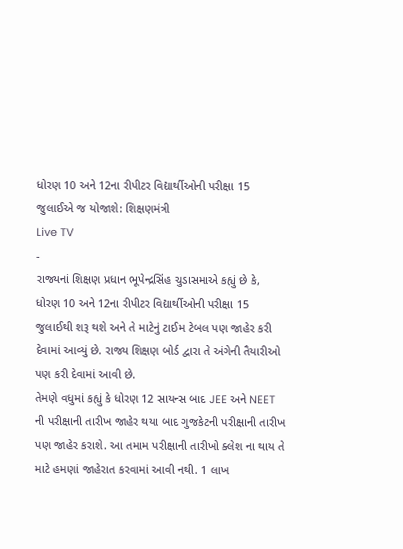ધોરણ 10 અને 12ના રીપીટર વિદ્યાર્થીઓની પરીક્ષા 15 જુલાઈએ જ યોજાશે: શિક્ષણમંત્રી
Live TV
-
રાજ્યનાં શિક્ષણ પ્રધાન ભૂપેન્દ્રસિંહ ચુડાસમાએ કહ્યું છે કે, ધોરણ 10 અને 12ના રીપીટર વિદ્યાર્થીઓની પરીક્ષા 15 જુલાઈથી શરૂ થશે અને તે માટેનું ટાઈમ ટેબલ પણ જાહેર કરી દેવામાં આવ્યું છે. રાજ્ય શિક્ષણ બોર્ડ દ્વારા તે અંગેની તૈયારીઓ પણ કરી દેવામાં આવી છે.
તેમણે વધુમાં કહ્યું કે ધોરણ 12 સાયન્સ બાદ JEE અને NEET ની પરીક્ષાની તારીખ જાહેર થયા બાદ ગુજકેટની પરીક્ષાની તારીખ પણ જાહેર કરાશે. આ તમામ પરીક્ષાની તારીખો ક્લેશ ના થાય તે માટે હમણાં જાહેરાત કરવામાં આવી નથી. 1 લાખ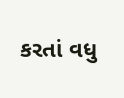કરતાં વધુ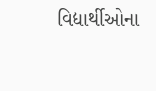વિદ્યાર્થીઓના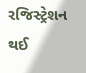રજિસ્ટ્રેશન થઈ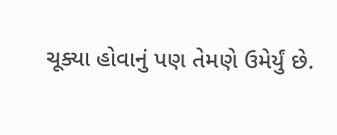ચૂક્યા હોવાનું પણ તેમણે ઉમેર્યું છે.